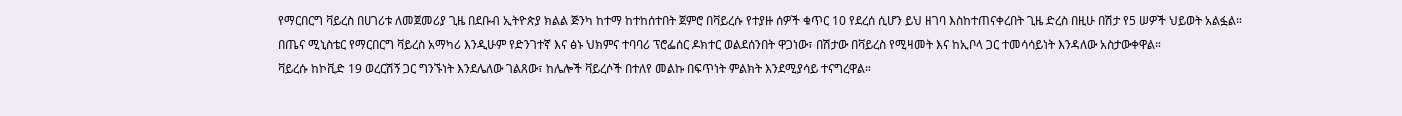የማርበርግ ቫይረስ በሀገሪቱ ለመጀመሪያ ጊዜ በደቡብ ኢትዮጵያ ክልል ጅንካ ከተማ ከተከሰተበት ጀምሮ በቫይረሱ የተያዙ ሰዎች ቁጥር 10 የደረሰ ሲሆን ይህ ዘገባ እስከተጠናቀረበት ጊዜ ድረስ በዚሁ በሽታ የ5 ሠዎች ህይወት አልፏል።
በጤና ሚኒስቴር የማርበርግ ቫይረስ አማካሪ እንዲሁም የድንገተኛ እና ፅኑ ህክምና ተባባሪ ፕሮፌሰር ዶክተር ወልደሰንበት ዋጋነው፣ በሽታው በቫይረስ የሚዛመት እና ከኢቦላ ጋር ተመሳሳይነት እንዳለው አስታውቀዋል።
ቫይረሱ ከኮቪድ 19 ወረርሽኝ ጋር ግንኙነት እንደሌለው ገልጸው፣ ከሌሎች ቫይረሶች በተለየ መልኩ በፍጥነት ምልክት እንደሚያሳይ ተናግረዋል።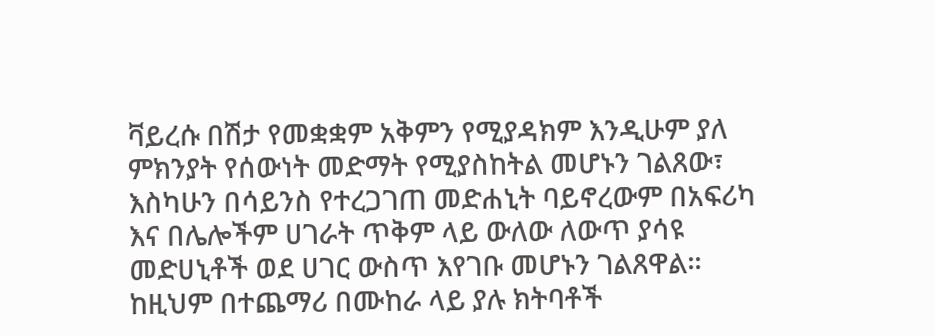ቫይረሱ በሽታ የመቋቋም አቅምን የሚያዳክም እንዲሁም ያለ ምክንያት የሰውነት መድማት የሚያስከትል መሆኑን ገልጸው፣ እስካሁን በሳይንስ የተረጋገጠ መድሐኒት ባይኖረውም በአፍሪካ እና በሌሎችም ሀገራት ጥቅም ላይ ውለው ለውጥ ያሳዩ መድሀኒቶች ወደ ሀገር ውስጥ እየገቡ መሆኑን ገልጸዋል።
ከዚህም በተጨማሪ በሙከራ ላይ ያሉ ክትባቶች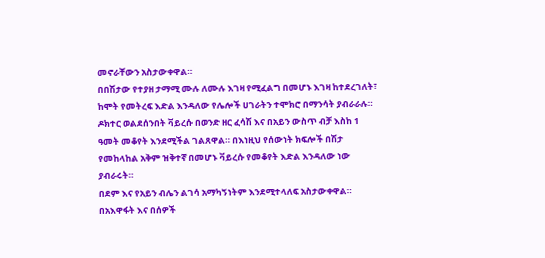መኖራቸውን አስታውቀዋል።
በበሽታው የተያዘ ታማሚ ሙሉ ለሙሉ እገዛ የሚፈልግ በመሆኑ እገዛ ከተደረገለት፣ ከሞት የመትረፍ እድል እንዳለው የሌሎች ሀገራትን ተሞክሮ በማንሳት ያብራራሉ።
ዶክተር ወልደሰንበት ቫይረሱ በወንድ ዘር ፈሳሽ እና በአይን ውስጥ ብቻ እስከ 1 ዓመት መቆየት እንደሚችል ገልጸዋል። በእነዚህ የሰውነት ክፍሎች በሽታ የመከላከል አቅም ዝቅተኛ በመሆኑ ቫይረሱ የመቆየት እድል እንዳለው ነው ያብራሩት።
በደም እና የአይን ብሌን ልገሳ አማካኝነትም እንደሚተላለፍ አስታውቀዋል።
በአእዋፋት እና በሰዎች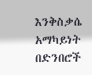እንቅስቃሴ አማካይነት በድንበሮች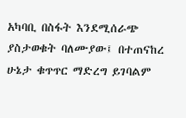አካባቢ በስፋት እንደሚሰራጭ ያስታወቁት ባለሙያው፤ በተጠናከረ ሁኔታ ቁጥጥር ማድረግ ይገባልም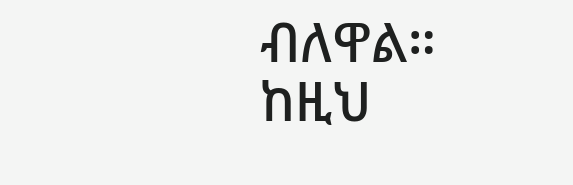ብለዋል።
ከዚህ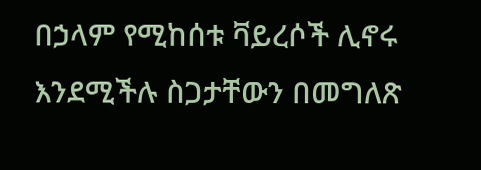በኃላም የሚከሰቱ ቫይረሶች ሊኖሩ እንደሚችሉ ስጋታቸውን በመግለጽ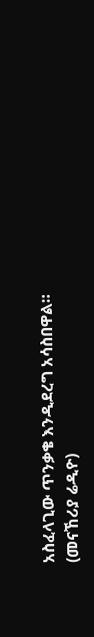አስፈላጊው ጥንቃቄ እንዲደረግ አሳስበዋል።
(መናኸሪያ ሬዲዮ)